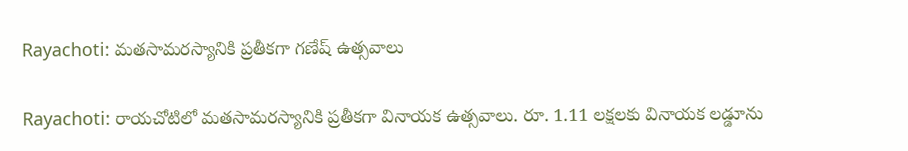Rayachoti: మతసామరస్యానికి ప్రతీకగా గణేష్ ఉత్సవాలు

Rayachoti: రాయచోటిలో మతసామరస్యానికి ప్రతీకగా వినాయక ఉత్సవాలు. రూ. 1.11 లక్షలకు వినాయక లడ్డూను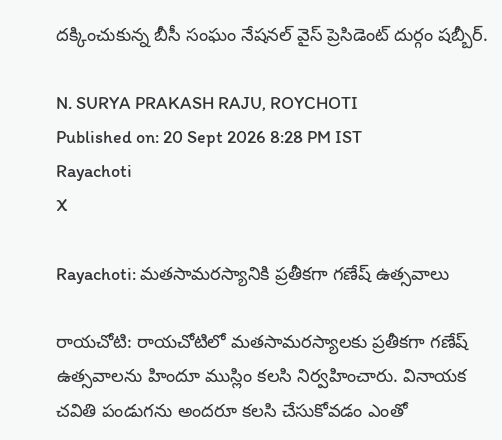దక్కించుకున్న బీసీ సంఘం నేషనల్ వైస్ ప్రెసిడెంట్ దుర్గం షబ్బీర్.

N. SURYA PRAKASH RAJU, ROYCHOTI
Published on: 20 Sept 2026 8:28 PM IST
Rayachoti
X

Rayachoti: మతసామరస్యానికి ప్రతీకగా గణేష్ ఉత్సవాలు

రాయచోటి: రాయచోటిలో మతసామరస్యాలకు ప్రతీకగా గణేష్ ఉత్సవాలను హిందూ ముస్లిం కలసి నిర్వహించారు. వినాయక చవితి పండుగను అందరూ కలసి చేసుకోవడం ఎంతో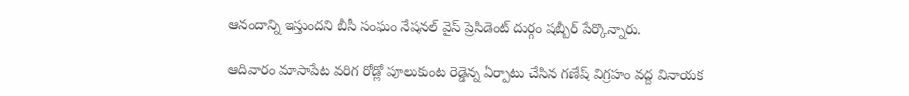ఆనందాన్ని ఇస్తుందని బీసీ సంఘం నేషనల్ వైస్ ప్రెసిడెంట్ దుర్గం షబ్బీర్ పేర్కొన్నారు.

ఆదివారం మాసాపేట వరిగ రోడ్లో పూలుకుంట రెడ్డెన్న ఏర్పాటు చేసిన గణేష్ విగ్రహం వద్ద వినాయక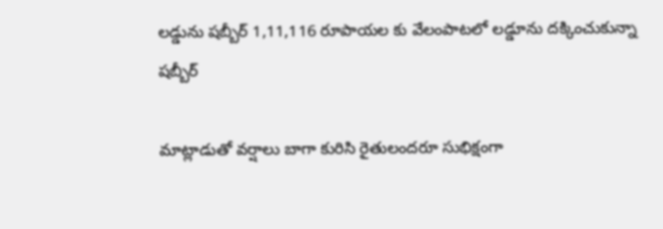లడ్డును షబ్బీర్ 1,11,116 రూపాయల కు వేలంపాటలో లడ్డూను దక్కించుకున్నా షబ్బీర్

మాట్లాడుతో వర్షాలు బాగా కురిసి రైతులందరూ సుభిక్షంగా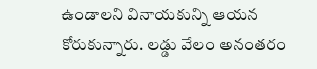ఉండాలని వినాయకున్ని ఆయన కోరుకున్నారు. లడ్డు వేలం అనంతరం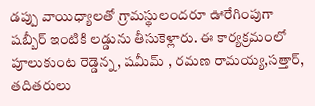డప్పు వాయిధ్యాలతో గ్రామస్థులందరూ ఊరేగింపుగా షబ్బీర్ ఇంటికి లడ్డును తీసుకెళ్లారు. ఈ కార్యక్రమంలో పూలుకుంట రెడ్డెన్న, షమీమ్ , రమణ రామయ్య,సత్తార్, తదితరులు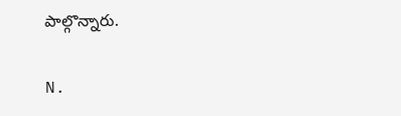పాల్గొన్నారు.

N.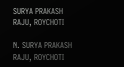SURYA PRAKASH RAJU, ROYCHOTI

N. SURYA PRAKASH RAJU, ROYCHOTI